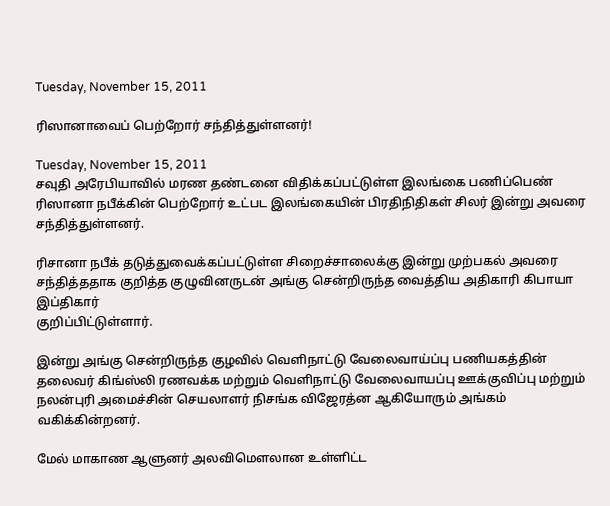Tuesday, November 15, 2011

ரிஸானாவைப் பெற்றோர் சந்தித்துள்ளனர்!

Tuesday, November 15, 2011
சவுதி அரேபியாவில் மரண தண்டனை விதிக்கப்பட்டுள்ள இலங்கை பணிப்பெண் ரிஸானா நபீக்கின் பெற்றோர் உட்பட இலங்கையின் பிரதிநிதிகள் சிலர் இன்று அவரை சந்தித்துள்ளனர்.

ரிசானா நபீக் தடுத்துவைக்கப்பட்டுள்ள சிறைச்சாலைக்கு இன்று முற்பகல் அவரை சந்தித்ததாக குறித்த குழுவினருடன் அங்கு சென்றிருந்த வைத்திய அதிகாரி கிபாயா இப்திகார்
குறிப்பிட்டுள்ளார்.

இன்று அங்கு சென்றிருந்த குழவில் வெளிநாட்டு வேலைவாய்ப்பு பணியகத்தின் தலைவர் கிங்ஸ்லி ரணவக்க மற்றும் வெளிநாட்டு வேலைவாயப்பு ஊக்குவிப்பு மற்றும் நலன்புரி அமைச்சின் செயலாளர் நிசங்க விஜேரத்ன ஆகியோரும் அங்கம் வகிக்கின்றனர்.

மேல் மாகாண ஆளுனர் அலவிமௌலான உள்ளிட்ட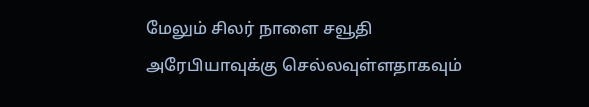மேலும் சிலர் நாளை சவூதி அரேபியாவுக்கு செல்லவுள்ளதாகவும்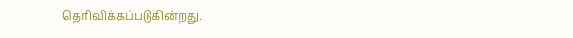தெரிவிக்கப்படுகின்றது.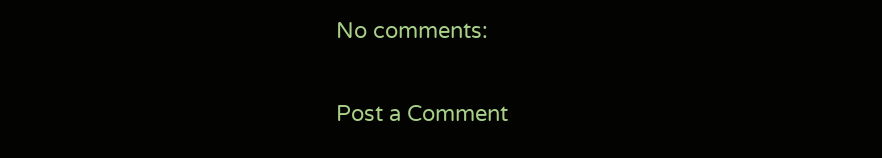No comments:

Post a Comment